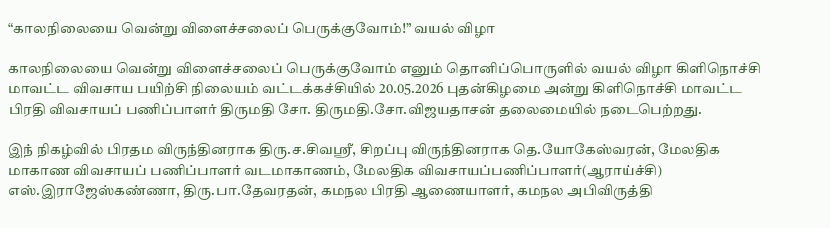“காலநிலையை வென்று விளைச்சலைப் பெருக்குவோம்!” வயல் விழா

காலநிலையை வென்று விளைச்சலைப் பெருக்குவோம் எனும் தொனிப்பொருளில் வயல் விழா கிளிநொச்சி மாவட்ட விவசாய பயிற்சி நிலையம் வட்டக்கச்சியில் 20.05.2026 புதன்கிழமை அன்று கிளிநொச்சி மாவட்ட பிரதி விவசாயப் பணிப்பாளர் திருமதி சோ. திருமதி.சோ.விஜயதாசன் தலைமையில் நடைபெற்றது.

இந் நிகழ்வில் பிரதம விருந்தினராக திரு.ச.சிவஸ்ரீ, சிறப்பு விருந்தினராக தெ.யோகேஸ்வரன், மேலதிக மாகாண விவசாயப் பணிப்பாளர் வடமாகாணம், மேலதிக விவசாயப்பணிப்பாளர்(ஆராய்ச்சி) எஸ்.இராஜேஸ்கண்ணா, திரு.பா.தேவரதன், கமநல பிரதி ஆணையாளர், கமநல அபிவிருத்தி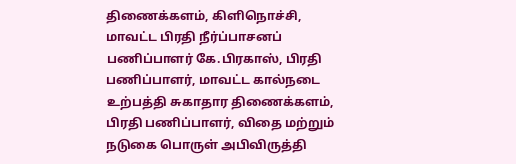திணைக்களம், கிளிநொச்சி, மாவட்ட பிரதி நீர்ப்பாசனப் பணிப்பாளர் கே.பிரகாஸ், பிரதி பணிப்பாளர், மாவட்ட கால்நடை உற்பத்தி சுகாதார திணைக்களம், பிரதி பணிப்பாளர், விதை மற்றும் நடுகை பொருள் அபிவிருத்தி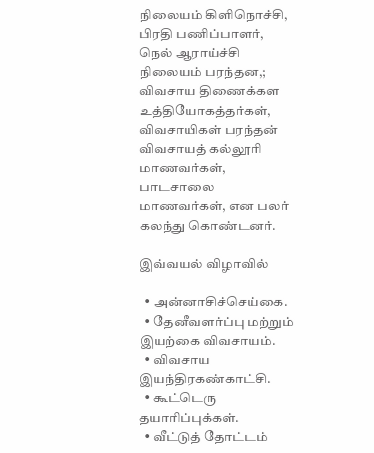நிலையம் கிளிநொச்சி, பிரதி பணிப்பாளர், நெல் ஆராய்ச்சி நிலையம் பரந்தன,; விவசாய திணைக்கள உத்தியோகத்தர்கள், விவசாயிகள் பரந்தன் விவசாயத் கல்லூரி மாணவர்கள், பாடசாலை மாணவர்கள், என பலர் கலந்து கொண்டனர்.

இவ்வயல் விழாவில்

  • அன்னாசிச்செய்கை.
  • தேனீவளர்ப்பு மற்றும் இயற்கை விவசாயம்.
  • விவசாய இயந்திரகண்காட்சி.
  • கூட்டெரு தயாரிப்புக்கள்.
  • வீட்டுத் தோட்டம்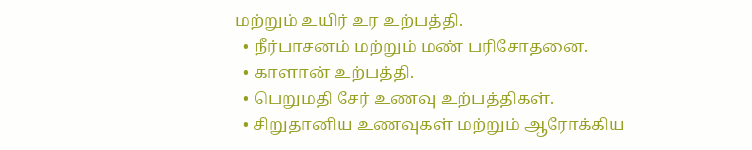மற்றும் உயிர் உர உற்பத்தி.
  • நீர்பாசனம் மற்றும் மண் பரிசோதனை.
  • காளான் உற்பத்தி.
  • பெறுமதி சேர் உணவு உற்பத்திகள்.
  • சிறுதானிய உணவுகள் மற்றும் ஆரோக்கிய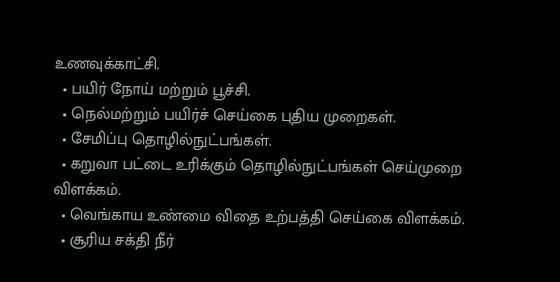உணவுக்காட்சி.
  • பயிர் நோய் மற்றும் பூச்சி.
  • நெல்மற்றும் பயிர்ச் செய்கை புதிய முறைகள்.
  • சேமிப்பு தொழில்நுட்பங்கள்.
  • கறுவா பட்டை உரிக்கும் தொழில்நுட்பங்கள் செய்முறை விளக்கம்.
  • வெங்காய உண்மை விதை உற்பத்தி செய்கை விளக்கம்.
  • சூரிய சக்தி நீர்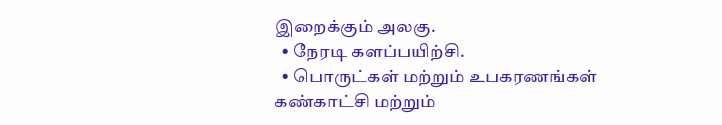இறைக்கும் அலகு.
  • நேரடி களப்பயிற்சி.
  • பொருட்கள் மற்றும் உபகரணங்கள் கண்காட்சி மற்றும்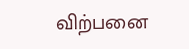விற்பனை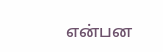என்பன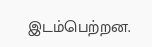இடம்பெற்றன.